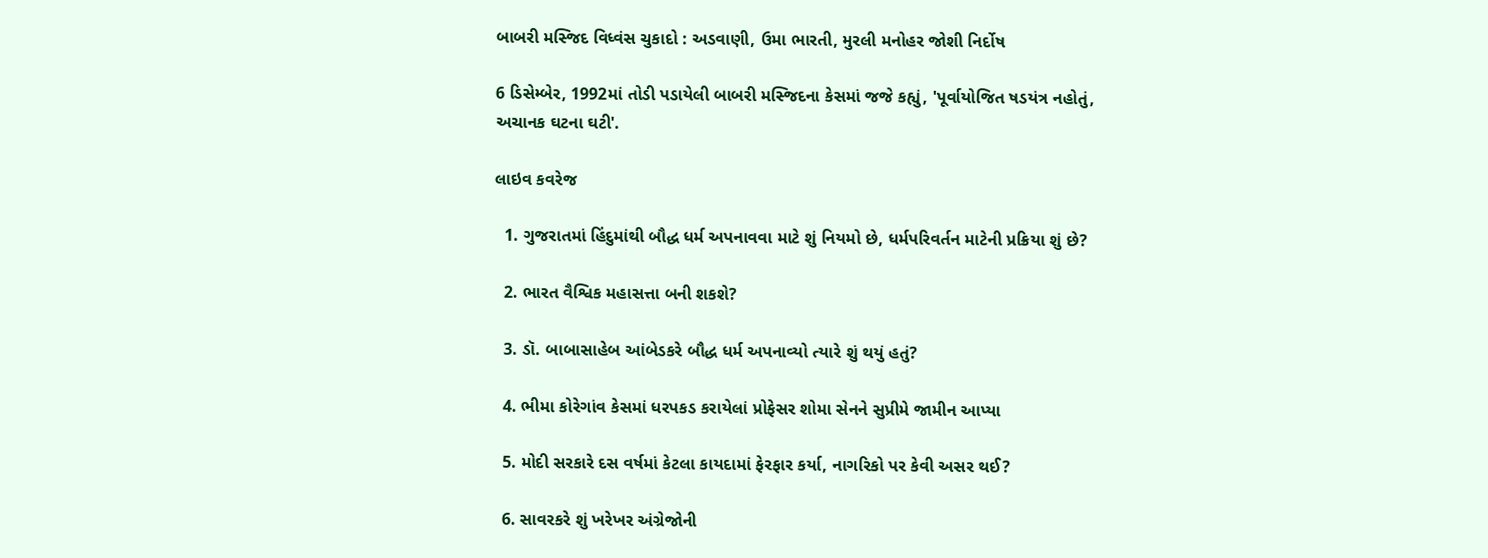બાબરી મસ્જિદ વિધ્વંસ ચુકાદો : અડવાણી, ઉમા ભારતી, મુરલી મનોહર જોશી નિર્દોષ

6 ડિસેમ્બેર, 1992માં તોડી પડાયેલી બાબરી મસ્જિદના કેસમાં જજે કહ્યું, 'પૂર્વાયોજિત ષડયંત્ર નહોતું, અચાનક ઘટના ઘટી'.

લાઇવ કવરેજ

  1. ગુજરાતમાં હિંદુમાંથી બૌદ્ધ ધર્મ અપનાવવા માટે શું નિયમો છે, ધર્મપરિવર્તન માટેની પ્રક્રિયા શું છે?

  2. ભારત વૈશ્વિક મહાસત્તા બની શકશે?

  3. ડૉ. બાબાસાહેબ આંબેડકરે બૌદ્ધ ધર્મ અપનાવ્યો ત્યારે શું થયું હતું?

  4. ભીમા કોરેગાંવ કેસમાં ધરપકડ કરાયેલાં પ્રોફેસર શોમા સેનને સુપ્રીમે જામીન આપ્યા

  5. મોદી સરકારે દસ વર્ષમાં કેટલા કાયદામાં ફેરફાર કર્યા, નાગરિકો પર કેવી અસર થઈ?

  6. સાવરકરે શું ખરેખર અંગ્રેજોની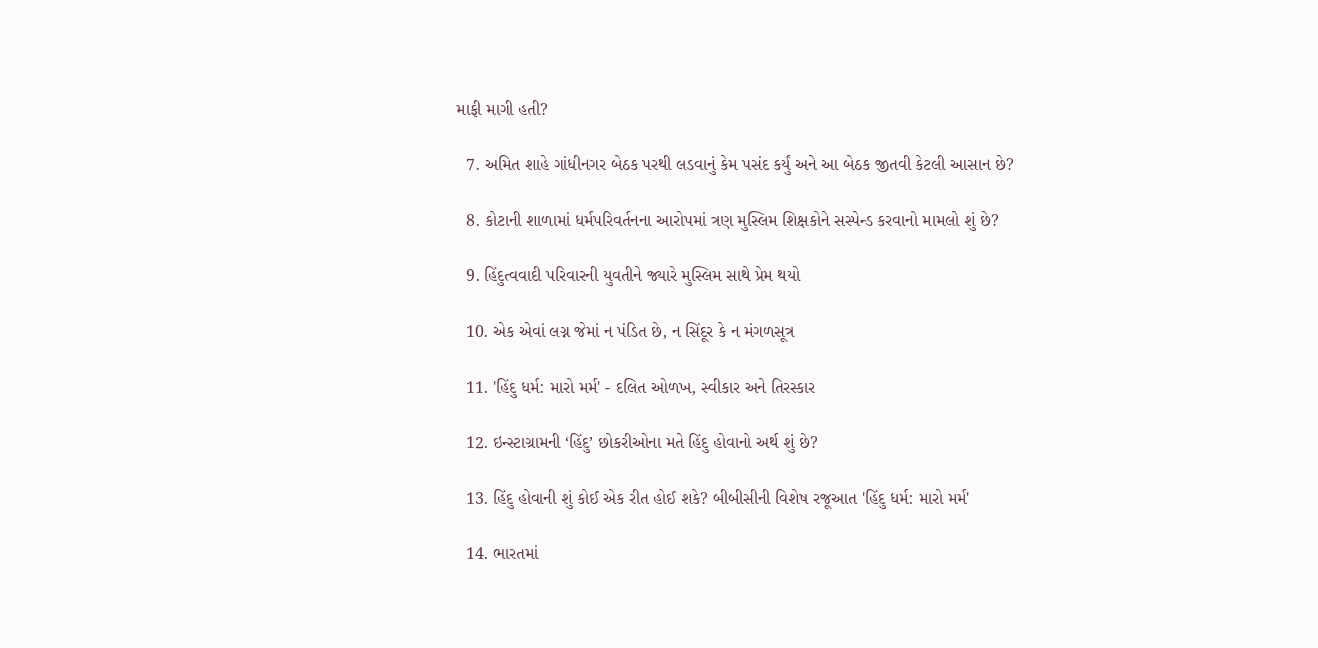માફી માગી હતી?

  7. અમિત શાહે ગાંધીનગર બેઠક પરથી લડવાનું કેમ પસંદ કર્યું અને આ બેઠક જીતવી કેટલી આસાન છે?

  8. કોટાની શાળામાં ધર્મપરિવર્તનના આરોપમાં ત્રણ મુસ્લિમ શિક્ષકોને સસ્પેન્ડ કરવાનો મામલો શું છે?

  9. હિંદુત્વવાદી પરિવારની યુવતીને જ્યારે મુસ્લિમ સાથે પ્રેમ થયો

  10. એક એવાં લગ્ન જેમાં ન પંડિત છે, ન સિંદૂર કે ન મંગળસૂત્ર

  11. 'હિંદુ ધર્મ: મારો મર્મ' - દલિત ઓળખ, સ્વીકાર અને તિરસ્કાર

  12. ઇન્સ્ટાગ્રામની ‘હિંદુ’ છોકરીઓના મતે હિંદુ હોવાનો અર્થ શું છે?

  13. હિંદુ હોવાની શું કોઈ એક રીત હોઈ શકે? બીબીસીની વિશેષ રજૂઆત 'હિંદુ ધર્મ: મારો મર્મ'

  14. ભારતમાં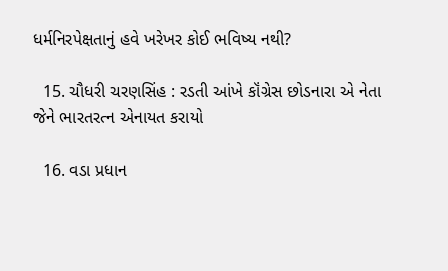ધર્મનિરપેક્ષતાનું હવે ખરેખર કોઈ ભવિષ્ય નથી?

  15. ચૌધરી ચરણસિંહ : રડતી આંખે કૉંગ્રેસ છોડનારા એ નેતા જેને ભારતરત્ન એનાયત કરાયો

  16. વડા પ્રધાન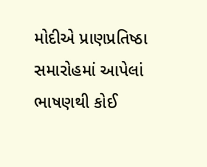મોદીએ પ્રાણપ્રતિષ્ઠા સમારોહમાં આપેલાં ભાષણથી કોઈ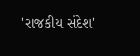'રાજકીય સંદેશ'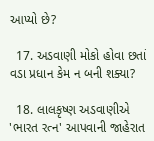આપ્યો છે?

  17. અડવાણી મોકો હોવા છતાં વડા પ્રધાન કેમ ન બની શક્યા?

  18. લાલકૃષ્ણ અડવાણીએ 'ભારત રત્ન' આપવાની જાહેરાત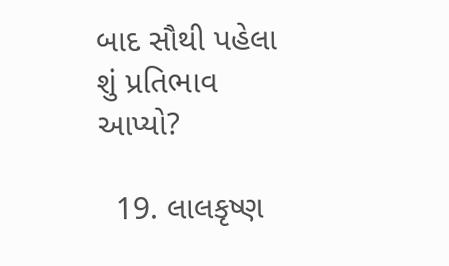બાદ સૌથી પહેલા શું પ્રતિભાવ આપ્યો?

  19. લાલકૃષ્ણ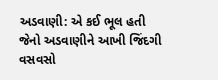અડવાણી: એ કઈ ભૂલ હતી જેનો અડવાણીને આખી જિંદગી વસવસો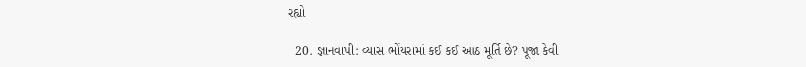રહ્યો

  20. જ્ઞાનવાપી: વ્યાસ ભોંયરામાં કઈ કઈ આઠ મૂર્તિ છે? પૂજા કેવી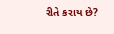રીતે કરાય છે?